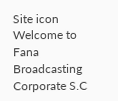Site icon Welcome to Fana Broadcasting Corporate S.C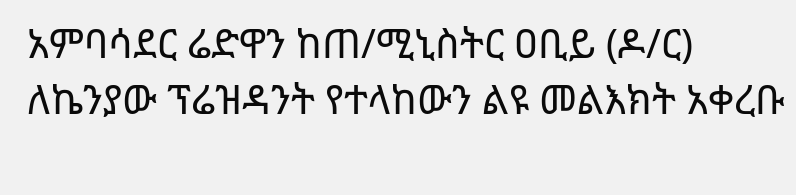አምባሳደር ሬድዋን ከጠ/ሚኒስትር ዐቢይ (ዶ/ር) ለኬንያው ፕሬዝዳንት የተላከውን ልዩ መልእክት አቀረቡ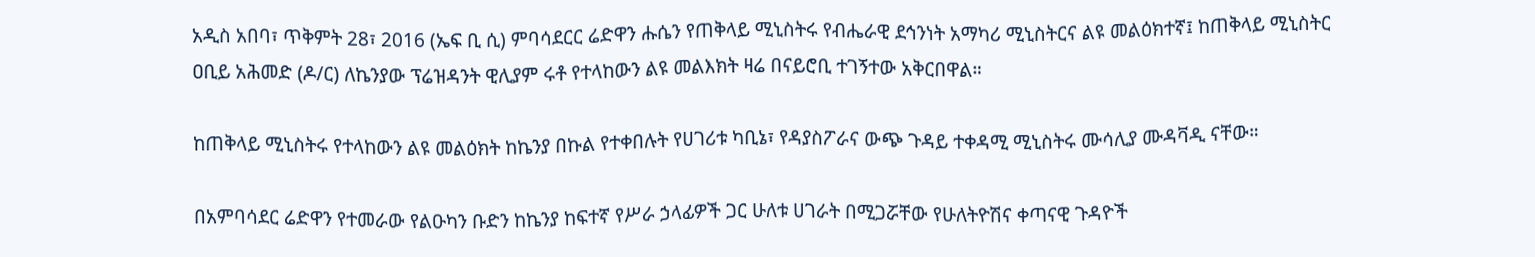አዲስ አበባ፣ ጥቅምት 28፣ 2016 (ኤፍ ቢ ሲ) ምባሳደርር ሬድዋን ሑሴን የጠቅላይ ሚኒስትሩ የብሔራዊ ደኅንነት አማካሪ ሚኒስትርና ልዩ መልዕክተኛ፤ ከጠቅላይ ሚኒስትር ዐቢይ አሕመድ (ዶ/ር) ለኬንያው ፕሬዝዳንት ዊሊያም ሩቶ የተላከውን ልዩ መልእክት ዛሬ በናይሮቢ ተገኝተው አቅርበዋል።

ከጠቅላይ ሚኒስትሩ የተላከውን ልዩ መልዕክት ከኬንያ በኩል የተቀበሉት የሀገሪቱ ካቢኔ፣ የዳያስፖራና ውጭ ጉዳይ ተቀዳሚ ሚኒስትሩ ሙሳሊያ ሙዳቫዲ ናቸው።

በአምባሳደር ሬድዋን የተመራው የልዑካን ቡድን ከኬንያ ከፍተኛ የሥራ ኃላፊዎች ጋር ሁለቱ ሀገራት በሚጋሯቸው የሁለትዮሽና ቀጣናዊ ጉዳዮች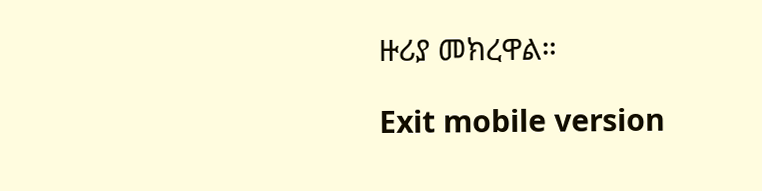ዙሪያ መክረዋል።

Exit mobile version